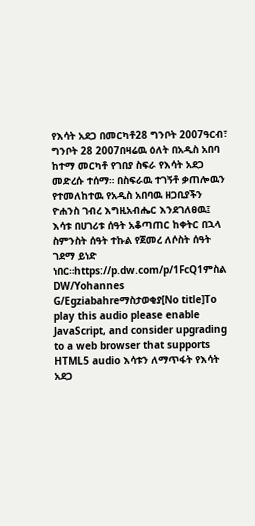የእሳት አደጋ በመርካቶ28 ግንቦት 2007ዓርብ፣ ግንቦት 28 2007በዛሬዉ ዕለት በአዲስ አበባ ከተማ መርካቶ የገበያ ስፍራ የእሳት አደጋ መድረሱ ተሰማ። በስፍራዉ ተገኝቶ ቃጠሎዉን የተመለከተዉ የአዲስ አበባዉ ዘጋቢያችን ዮሐንስ ገብረ እግዚአብሔር እንደገለፀዉ፤ እሳቱ በሀገሪቱ ሰዓት አቆጣጠር ከቀትር በኋላ ስምንስት ሰዓት ተኩል የጀመረ ለሶስት ሰዓት ገደማ ይነድ ነበር።https://p.dw.com/p/1FcQ1ምስል DW/Yohannes G/Egziabahreማስታወቂያ[No title]To play this audio please enable JavaScript, and consider upgrading to a web browser that supports HTML5 audio እሳቱን ለማጥፋት የእሳት አደጋ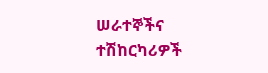ሠራተኞችና ተሽከርካሪዎች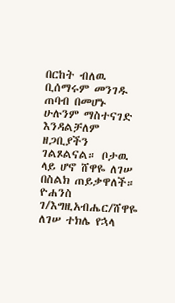በርከት ብለዉ ቢሰማሩም መንገዱ ጠባብ በመሆኑ ሁሉንም ማስተናገድ እንዳልቻለም ዘጋቢያችን ገልጾልናል። ቦታዉ ላይ ሆኖ ሸዋዬ ለገሠ በስልክ ጠይቃዋለች። ዮሐንስ ገ/እግዚአብሔር/ሸዋዬ ለገሠ ተክሌ የኋላ